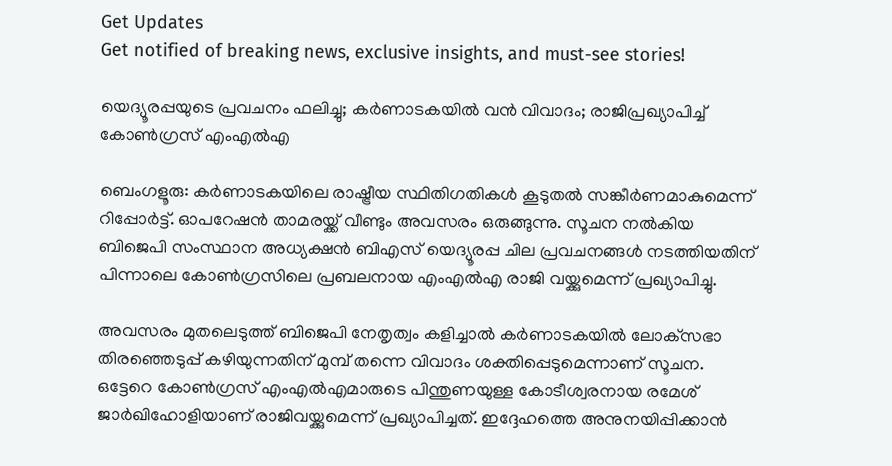Get Updates
Get notified of breaking news, exclusive insights, and must-see stories!

യെദ്യൂരപ്പയുടെ പ്രവചനം ഫലിച്ചു; കര്‍ണാടകയില്‍ വന്‍ വിവാദം; രാജിപ്രഖ്യാപിച്ച് കോണ്‍ഗ്രസ് എംഎല്‍എ

ബെംഗളൂരു: കര്‍ണാടകയിലെ രാഷ്ട്രീയ സ്ഥിതിഗതികള്‍ കൂടുതല്‍ സങ്കീര്‍ണമാകുമെന്ന് റിപ്പോര്‍ട്ട്. ഓപറേഷന്‍ താമരയ്ക്ക് വീണ്ടും അവസരം ഒരുങ്ങുന്നു. സൂചന നല്‍കിയ ബിജെപി സംസ്ഥാന അധ്യക്ഷന്‍ ബിഎസ് യെദ്യൂരപ്പ ചില പ്രവചനങ്ങള്‍ നടത്തിയതിന് പിന്നാലെ കോണ്‍ഗ്രസിലെ പ്രബലനായ എംഎല്‍എ രാജി വയ്ക്കുമെന്ന് പ്രഖ്യാപിച്ചു.

അവസരം മുതലെടുത്ത് ബിജെപി നേതൃത്വം കളിച്ചാല്‍ കര്‍ണാടകയില്‍ ലോക്‌സഭാ തിരഞ്ഞെടുപ്പ് കഴിയുന്നതിന് മുമ്പ് തന്നെ വിവാദം ശക്തിപ്പെടുമെന്നാണ് സൂചന. ഒട്ടേറെ കോണ്‍ഗ്രസ് എംഎല്‍എമാരുടെ പിന്തുണയുള്ള കോടീശ്വരനായ രമേശ് ജാര്‍ഖിഹോളിയാണ് രാജിവയ്ക്കുമെന്ന് പ്രഖ്യാപിച്ചത്. ഇദ്ദേഹത്തെ അനുനയിപ്പിക്കാന്‍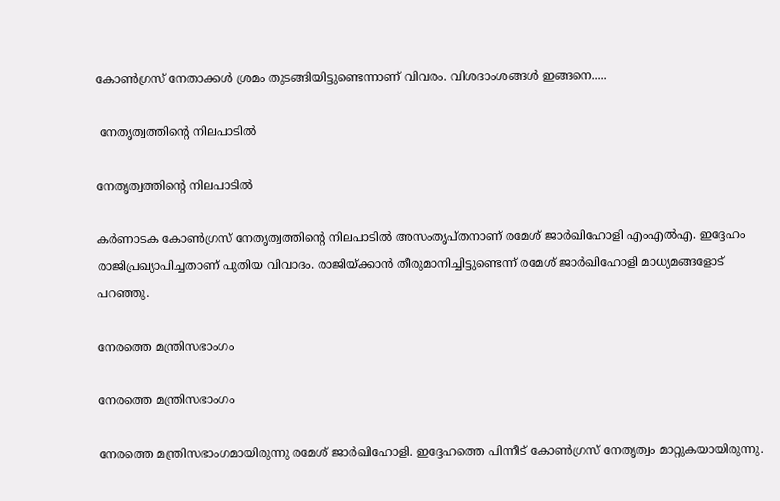കോണ്‍ഗ്രസ് നേതാക്കള്‍ ശ്രമം തുടങ്ങിയിട്ടുണ്ടെന്നാണ് വിവരം. വിശദാംശങ്ങള്‍ ഇങ്ങനെ.....

 നേതൃത്വത്തിന്റെ നിലപാടില്‍

നേതൃത്വത്തിന്റെ നിലപാടില്‍

കര്‍ണാടക കോണ്‍ഗ്രസ് നേതൃത്വത്തിന്റെ നിലപാടില്‍ അസംതൃപ്തനാണ് രമേശ് ജാര്‍ഖിഹോളി എംഎല്‍എ. ഇദ്ദേഹം രാജിപ്രഖ്യാപിച്ചതാണ് പുതിയ വിവാദം. രാജിയ്ക്കാന്‍ തീരുമാനിച്ചിട്ടുണ്ടെന്ന് രമേശ് ജാര്‍ഖിഹോളി മാധ്യമങ്ങളോട് പറഞ്ഞു.

നേരത്തെ മന്ത്രിസഭാംഗം

നേരത്തെ മന്ത്രിസഭാംഗം

നേരത്തെ മന്ത്രിസഭാംഗമായിരുന്നു രമേശ് ജാര്‍ഖിഹോളി. ഇദ്ദേഹത്തെ പിന്നീട് കോണ്‍ഗ്രസ് നേതൃത്വം മാറ്റുകയായിരുന്നു.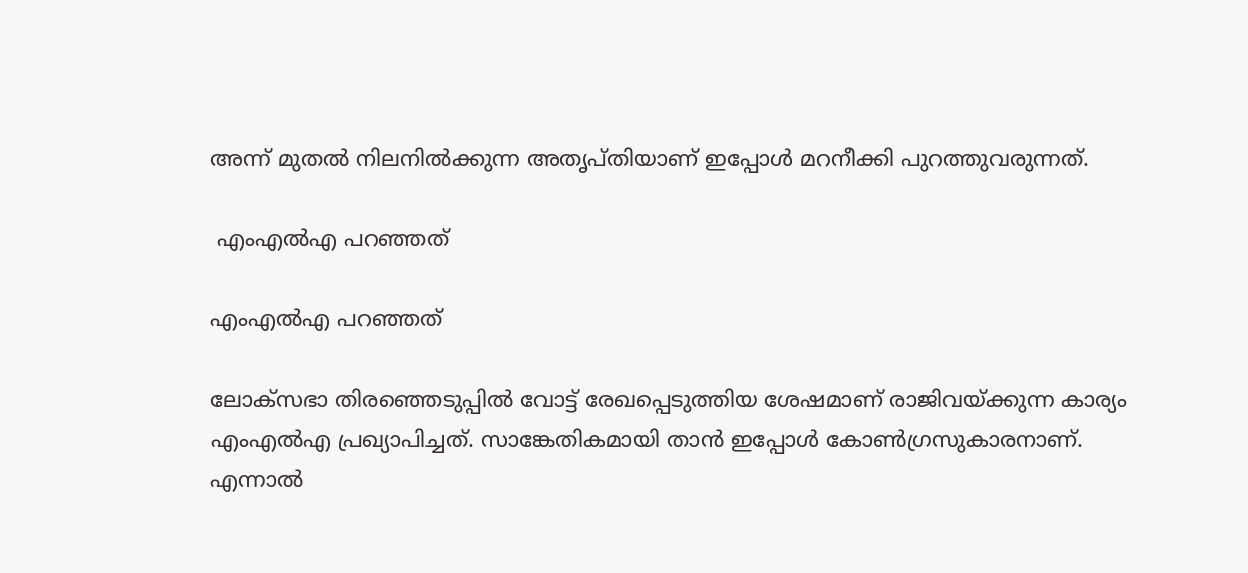അന്ന് മുതല്‍ നിലനില്‍ക്കുന്ന അതൃപ്തിയാണ് ഇപ്പോള്‍ മറനീക്കി പുറത്തുവരുന്നത്.

 എംഎല്‍എ പറഞ്ഞത്

എംഎല്‍എ പറഞ്ഞത്

ലോക്‌സഭാ തിരഞ്ഞെടുപ്പില്‍ വോട്ട് രേഖപ്പെടുത്തിയ ശേഷമാണ് രാജിവയ്ക്കുന്ന കാര്യം എംഎല്‍എ പ്രഖ്യാപിച്ചത്. സാങ്കേതികമായി താന്‍ ഇപ്പോള്‍ കോണ്‍ഗ്രസുകാരനാണ്. എന്നാല്‍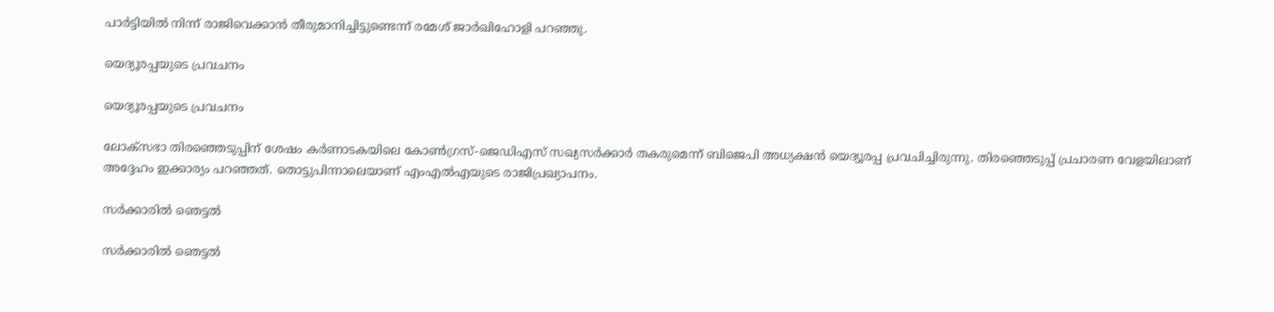പാര്‍ട്ടിയില്‍ നിന്ന് രാജിവെക്കാന്‍ തീരുമാനിച്ചിട്ടുണ്ടെന്ന് രമേശ് ജാര്‍ഖിഹോളി പറഞ്ഞു.

യെദ്യൂരപ്പയുടെ പ്രവചനം

യെദ്യൂരപ്പയുടെ പ്രവചനം

ലോക്‌സഭാ തിരഞ്ഞെടുപ്പിന് ശേഷം കര്‍ണാടകയിലെ കോണ്‍ഗ്രസ്-ജെഡിഎസ് സഖ്യസര്‍ക്കാര്‍ തകരുമെന്ന് ബിജെപി അധ്യക്ഷന്‍ യെദ്യൂരപ്പ പ്രവചിച്ചിരുന്നു. തിരഞ്ഞെടുപ്പ് പ്രചാരണ വേളയിലാണ് അദ്ദേഹം ഇക്കാര്യം പറഞ്ഞത്. തൊട്ടുപിന്നാലെയാണ് എംഎല്‍എയുടെ രാജിപ്രഖ്യാപനം.

സര്‍ക്കാരില്‍ ഞെട്ടല്‍

സര്‍ക്കാരില്‍ ഞെട്ടല്‍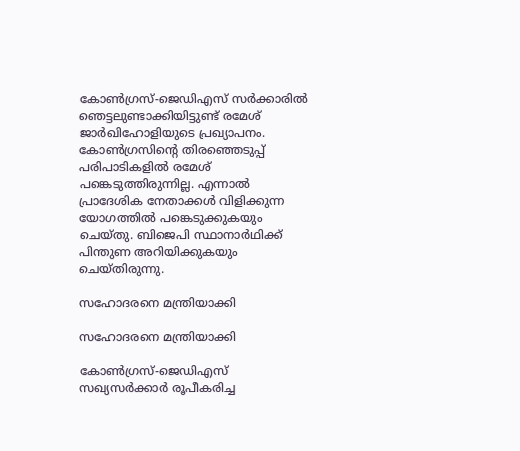കോണ്‍ഗ്രസ്-ജെഡിഎസ് സര്‍ക്കാരില്‍ ഞെട്ടലുണ്ടാക്കിയിട്ടുണ്ട് രമേശ് ജാര്‍ഖിഹോളിയുടെ പ്രഖ്യാപനം. കോണ്‍ഗ്രസിന്റെ തിരഞ്ഞെടുപ്പ് പരിപാടികളില്‍ രമേശ് പങ്കെടുത്തിരുന്നില്ല. എന്നാല്‍ പ്രാദേശിക നേതാക്കള്‍ വിളിക്കുന്ന യോഗത്തില്‍ പങ്കെടുക്കുകയും ചെയ്തു. ബിജെപി സ്ഥാനാര്‍ഥിക്ക് പിന്തുണ അറിയിക്കുകയും ചെയ്തിരുന്നു.

സഹോദരനെ മന്ത്രിയാക്കി

സഹോദരനെ മന്ത്രിയാക്കി

കോണ്‍ഗ്രസ്-ജെഡിഎസ് സഖ്യസര്‍ക്കാര്‍ രൂപീകരിച്ച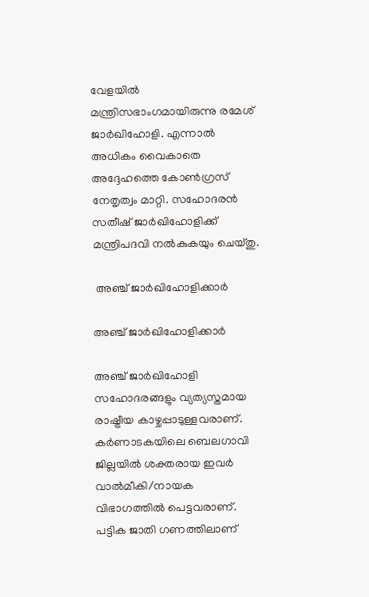വേളയില്‍ മന്ത്രിസഭാംഗമായിരുന്നു രമേശ് ജാര്‍ഖിഹോളി. എന്നാല്‍ അധികം വൈകാതെ അദ്ദേഹത്തെ കോണ്‍ഗ്രസ് നേതൃത്വം മാറ്റി. സഹോദരന്‍ സതീഷ് ജാര്‍ഖിഹോളിക്ക് മന്ത്രിപദവി നല്‍കുകയും ചെയ്തു.

 അഞ്ച് ജാര്‍ഖിഹോളിക്കാര്‍

അഞ്ച് ജാര്‍ഖിഹോളിക്കാര്‍

അഞ്ച് ജാര്‍ഖിഹോളി സഹോദരങ്ങളും വ്യത്യസ്തമായ രാഷ്ട്രീയ കാഴ്ചപ്പാടുള്ളവരാണ്. കര്‍ണാടകയിലെ ബെലഗാവി ജില്ലയില്‍ ശക്തരായ ഇവര്‍ വാല്‍മീകി/നായക വിഭാഗത്തില്‍ പെട്ടവരാണ്. പട്ടിക ജാതി ഗണത്തിലാണ്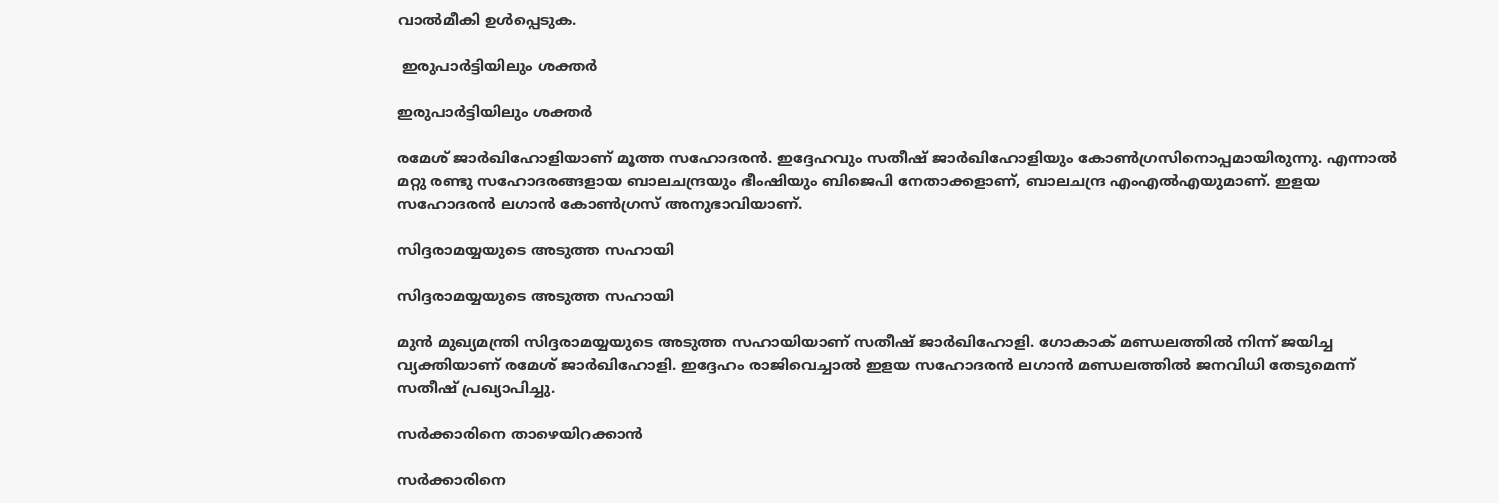വാല്‍മീകി ഉള്‍പ്പെടുക.

 ഇരുപാര്‍ട്ടിയിലും ശക്തര്‍

ഇരുപാര്‍ട്ടിയിലും ശക്തര്‍

രമേശ് ജാര്‍ഖിഹോളിയാണ് മൂത്ത സഹോദരന്‍. ഇദ്ദേഹവും സതീഷ് ജാര്‍ഖിഹോളിയും കോണ്‍ഗ്രസിനൊപ്പമായിരുന്നു. എന്നാല്‍ മറ്റു രണ്ടു സഹോദരങ്ങളായ ബാലചന്ദ്രയും ഭീംഷിയും ബിജെപി നേതാക്കളാണ്, ബാലചന്ദ്ര എംഎല്‍എയുമാണ്. ഇളയ സഹോദരന്‍ ലഗാന്‍ കോണ്‍ഗ്രസ് അനുഭാവിയാണ്.

സിദ്ദരാമയ്യയുടെ അടുത്ത സഹായി

സിദ്ദരാമയ്യയുടെ അടുത്ത സഹായി

മുന്‍ മുഖ്യമന്ത്രി സിദ്ദരാമയ്യയുടെ അടുത്ത സഹായിയാണ് സതീഷ് ജാര്‍ഖിഹോളി. ഗോകാക് മണ്ഡലത്തില്‍ നിന്ന് ജയിച്ച വ്യക്തിയാണ് രമേശ് ജാര്‍ഖിഹോളി. ഇദ്ദേഹം രാജിവെച്ചാല്‍ ഇളയ സഹോദരന്‍ ലഗാന്‍ മണ്ഡലത്തില്‍ ജനവിധി തേടുമെന്ന് സതീഷ് പ്രഖ്യാപിച്ചു.

സര്‍ക്കാരിനെ താഴെയിറക്കാന്‍

സര്‍ക്കാരിനെ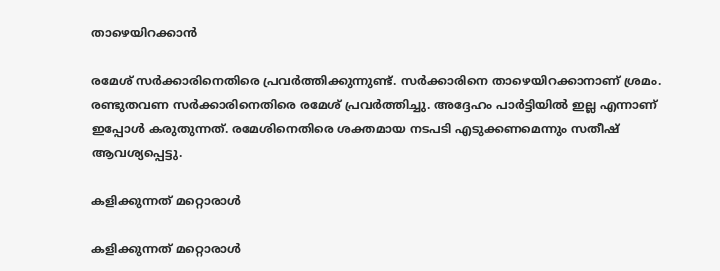താഴെയിറക്കാന്‍

രമേശ് സര്‍ക്കാരിനെതിരെ പ്രവര്‍ത്തിക്കുന്നുണ്ട്. സര്‍ക്കാരിനെ താഴെയിറക്കാനാണ് ശ്രമം. രണ്ടുതവണ സര്‍ക്കാരിനെതിരെ രമേശ് പ്രവര്‍ത്തിച്ചു. അദ്ദേഹം പാര്‍ട്ടിയില്‍ ഇല്ല എന്നാണ് ഇപ്പോള്‍ കരുതുന്നത്. രമേശിനെതിരെ ശക്തമായ നടപടി എടുക്കണമെന്നും സതീഷ് ആവശ്യപ്പെട്ടു.

കളിക്കുന്നത് മറ്റൊരാള്‍

കളിക്കുന്നത് മറ്റൊരാള്‍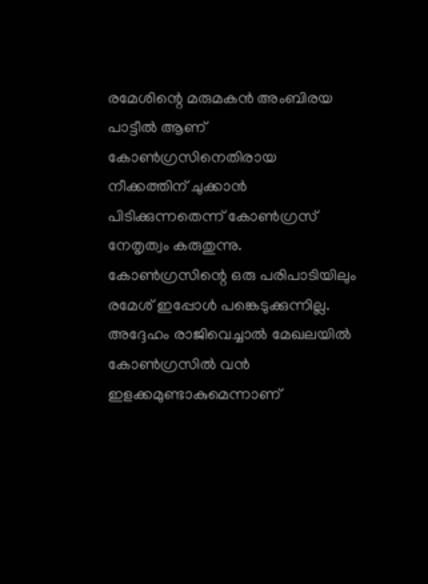രമേശിന്റെ മരുമകന്‍ അംബിരയ പാട്ടീല്‍ ആണ് കോണ്‍ഗ്രസിനെതിരായ നീക്കത്തിന് ചുക്കാന്‍ പിടിക്കുന്നതെന്ന് കോണ്‍ഗ്രസ് നേതൃത്വം കരുതുന്നു. കോണ്‍ഗ്രസിന്റെ ഒരു പരിപാടിയിലും രമേശ് ഇപ്പോള്‍ പങ്കെടുക്കുന്നില്ല. അദ്ദേഹം രാജിവെച്ചാല്‍ മേഖലയില്‍ കോണ്‍ഗ്രസില്‍ വന്‍ ഇളക്കമുണ്ടാകുമെന്നാണ്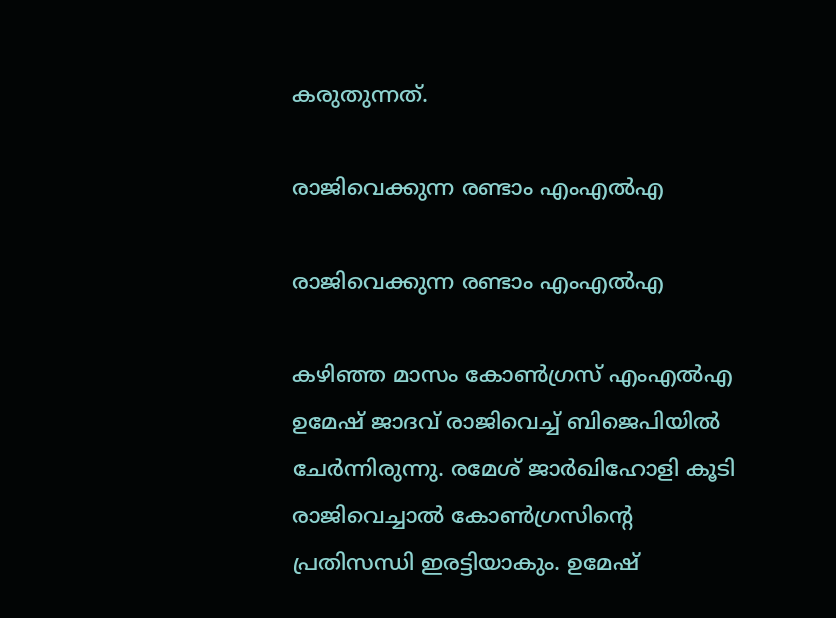കരുതുന്നത്.

രാജിവെക്കുന്ന രണ്ടാം എംഎല്‍എ

രാജിവെക്കുന്ന രണ്ടാം എംഎല്‍എ

കഴിഞ്ഞ മാസം കോണ്‍ഗ്രസ് എംഎല്‍എ ഉമേഷ് ജാദവ് രാജിവെച്ച് ബിജെപിയില്‍ ചേര്‍ന്നിരുന്നു. രമേശ് ജാര്‍ഖിഹോളി കൂടി രാജിവെച്ചാല്‍ കോണ്‍ഗ്രസിന്റെ പ്രതിസന്ധി ഇരട്ടിയാകും. ഉമേഷ്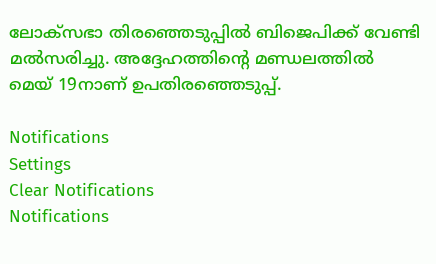ലോക്‌സഭാ തിരഞ്ഞെടുപ്പില്‍ ബിജെപിക്ക് വേണ്ടി മല്‍സരിച്ചു. അദ്ദേഹത്തിന്റെ മണ്ഡലത്തില്‍ മെയ് 19നാണ് ഉപതിരഞ്ഞെടുപ്പ്.

Notifications
Settings
Clear Notifications
Notifications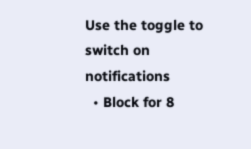Use the toggle to switch on notifications
  • Block for 8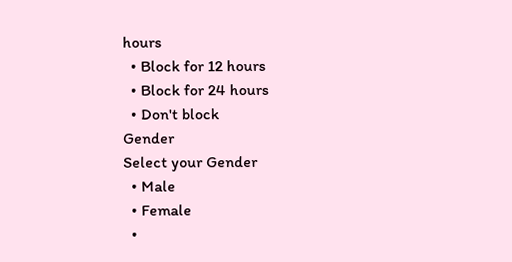hours
  • Block for 12 hours
  • Block for 24 hours
  • Don't block
Gender
Select your Gender
  • Male
  • Female
  •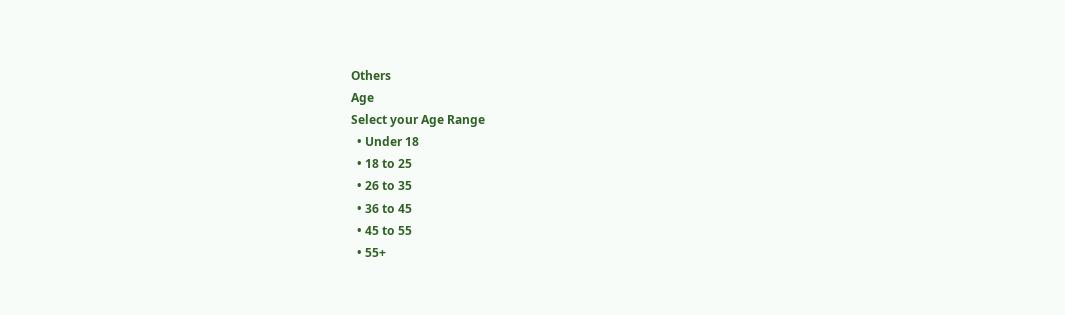Others
Age
Select your Age Range
  • Under 18
  • 18 to 25
  • 26 to 35
  • 36 to 45
  • 45 to 55
  • 55+